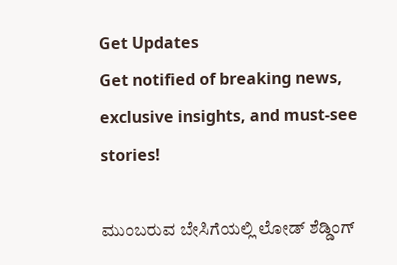Get Updates
Get notified of breaking news, exclusive insights, and must-see stories!

ಮುಂಬರುವ ಬೇಸಿಗೆಯಲ್ಲಿ ಲೋಡ್ ಶೆಡ್ಡಿಂಗ್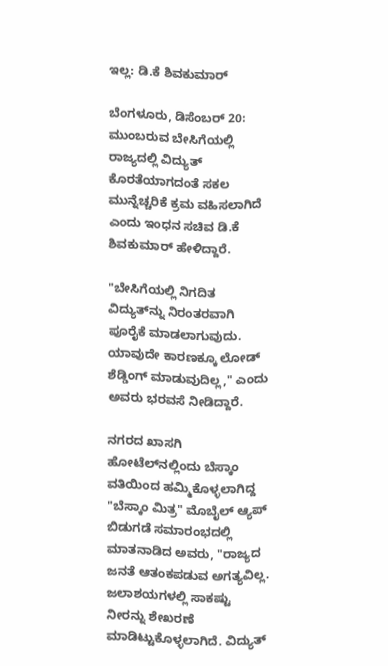ಇಲ್ಲ: ಡಿ.ಕೆ ಶಿವಕುಮಾರ್

ಬೆಂಗಳೂರು, ಡಿಸೆಂಬರ್ 20: ಮುಂಬರುವ ಬೇಸಿಗೆಯಲ್ಲಿ ರಾಜ್ಯದಲ್ಲಿ ವಿದ್ಯುತ್ ಕೊರತೆಯಾಗದಂತೆ ಸಕಲ ಮುನ್ನೆಚ್ಚರಿಕೆ ಕ್ರಮ ವಹಿಸಲಾಗಿದೆ ಎಂದು ಇಂಧನ ಸಚಿವ ಡಿ.ಕೆ ಶಿವಕುಮಾರ್ ಹೇಳಿದ್ದಾರೆ.

"ಬೇಸಿಗೆಯಲ್ಲಿ ನಿಗದಿತ ವಿದ್ಯುತ್‍ನ್ನು ನಿರಂತರವಾಗಿ ಪೂರೈಕೆ ಮಾಡಲಾಗುವುದು. ಯಾವುದೇ ಕಾರಣಕ್ಕೂ ಲೋಡ್ ಶೆಡ್ಡಿಂಗ್ ಮಾಡುವುದಿಲ್ಲ," ಎಂದು ಅವರು ಭರವಸೆ ನೀಡಿದ್ದಾರೆ.

ನಗರದ ಖಾಸಗಿ ಹೋಟೆಲ್‍ನಲ್ಲಿಂದು ಬೆಸ್ಕಾಂ ವತಿಯಿಂದ ಹಮ್ಮಿಕೊಳ್ಳಲಾಗಿದ್ದ "ಬೆಸ್ಕಾಂ ಮಿತ್ರ" ಮೊಬೈಲ್ ಆ್ಯಪ್ ಬಿಡುಗಡೆ ಸಮಾರಂಭದಲ್ಲಿ ಮಾತನಾಡಿದ ಅವರು, "ರಾಜ್ಯದ ಜನತೆ ಆತಂಕಪಡುವ ಅಗತ್ಯವಿಲ್ಲ. ಜಲಾಶಯಗಳಲ್ಲಿ ಸಾಕಷ್ಟು ನೀರನ್ನು ಶೇಖರಣೆ ಮಾಡಿಟ್ಟುಕೊಳ್ಳಲಾಗಿದೆ. ವಿದ್ಯುತ್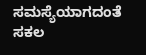ಸಮಸ್ಯೆಯಾಗದಂತೆ ಸಕಲ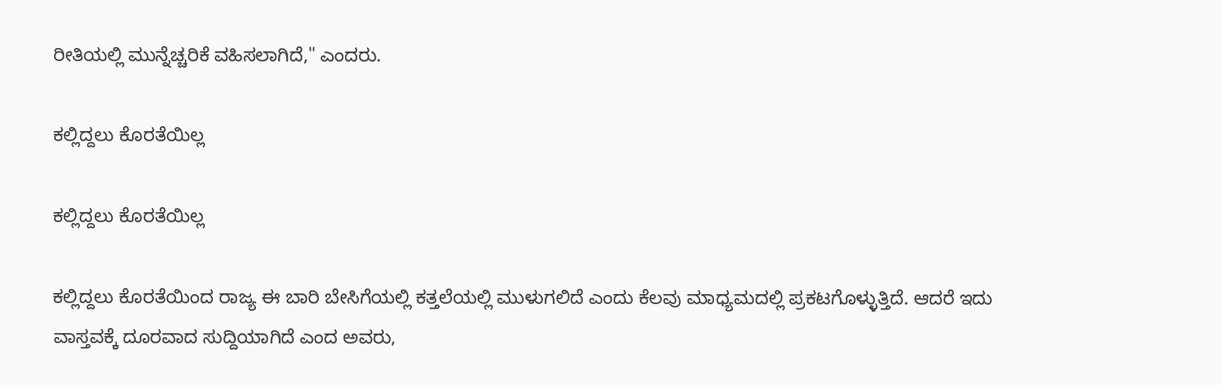ರೀತಿಯಲ್ಲಿ ಮುನ್ನೆಚ್ಚರಿಕೆ ವಹಿಸಲಾಗಿದೆ," ಎಂದರು.

ಕಲ್ಲಿದ್ದಲು ಕೊರತೆಯಿಲ್ಲ

ಕಲ್ಲಿದ್ದಲು ಕೊರತೆಯಿಲ್ಲ

ಕಲ್ಲಿದ್ದಲು ಕೊರತೆಯಿಂದ ರಾಜ್ಯ ಈ ಬಾರಿ ಬೇಸಿಗೆಯಲ್ಲಿ ಕತ್ತಲೆಯಲ್ಲಿ ಮುಳುಗಲಿದೆ ಎಂದು ಕೆಲವು ಮಾಧ್ಯಮದಲ್ಲಿ ಪ್ರಕಟಗೊಳ್ಳುತ್ತಿದೆ. ಆದರೆ ಇದು ವಾಸ್ತವಕ್ಕೆ ದೂರವಾದ ಸುದ್ದಿಯಾಗಿದೆ ಎಂದ ಅವರು,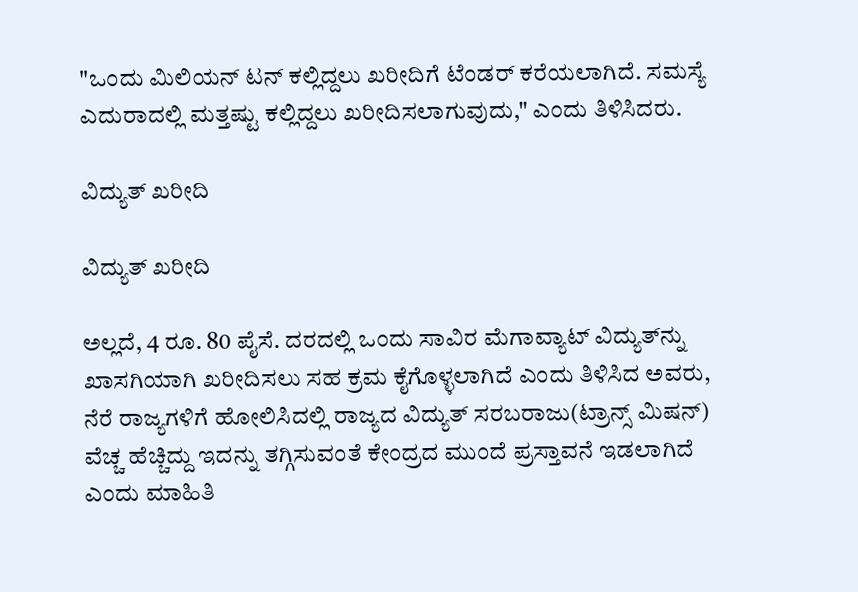"ಒಂದು ಮಿಲಿಯನ್ ಟನ್ ಕಲ್ಲಿದ್ದಲು ಖರೀದಿಗೆ ಟೆಂಡರ್ ಕರೆಯಲಾಗಿದೆ. ಸಮಸ್ಯೆ ಎದುರಾದಲ್ಲಿ ಮತ್ತಷ್ಟು ಕಲ್ಲಿದ್ದಲು ಖರೀದಿಸಲಾಗುವುದು," ಎಂದು ತಿಳಿಸಿದರು.

ವಿದ್ಯುತ್ ಖರೀದಿ

ವಿದ್ಯುತ್ ಖರೀದಿ

ಅಲ್ಲದೆ, 4 ರೂ. 80 ಪೈಸೆ. ದರದಲ್ಲಿ ಒಂದು ಸಾವಿರ ಮೆಗಾವ್ಯಾಟ್ ವಿದ್ಯುತ್‍ನ್ನು ಖಾಸಗಿಯಾಗಿ ಖರೀದಿಸಲು ಸಹ ಕ್ರಮ ಕೈಗೊಳ್ಳಲಾಗಿದೆ ಎಂದು ತಿಳಿಸಿದ ಅವರು, ನೆರೆ ರಾಜ್ಯಗಳಿಗೆ ಹೋಲಿಸಿದಲ್ಲಿ ರಾಜ್ಯದ ವಿದ್ಯುತ್ ಸರಬರಾಜು(ಟ್ರಾನ್ಸ್ ಮಿಷನ್) ವೆಚ್ಚ ಹೆಚ್ಚಿದ್ದು ಇದನ್ನು ತಗ್ಗಿಸುವಂತೆ ಕೇಂದ್ರದ ಮುಂದೆ ಪ್ರಸ್ತಾವನೆ ಇಡಲಾಗಿದೆ ಎಂದು ಮಾಹಿತಿ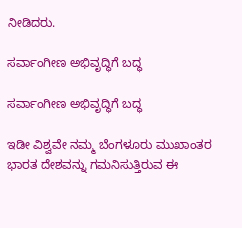ನೀಡಿದರು.

ಸರ್ವಾಂಗೀಣ ಅಭಿವೃದ್ಧಿಗೆ ಬದ್ಧ

ಸರ್ವಾಂಗೀಣ ಅಭಿವೃದ್ಧಿಗೆ ಬದ್ಧ

ಇಡೀ ವಿಶ್ವವೇ ನಮ್ಮ ಬೆಂಗಳೂರು ಮುಖಾಂತರ ಭಾರತ ದೇಶವನ್ನು ಗಮನಿಸುತ್ತಿರುವ ಈ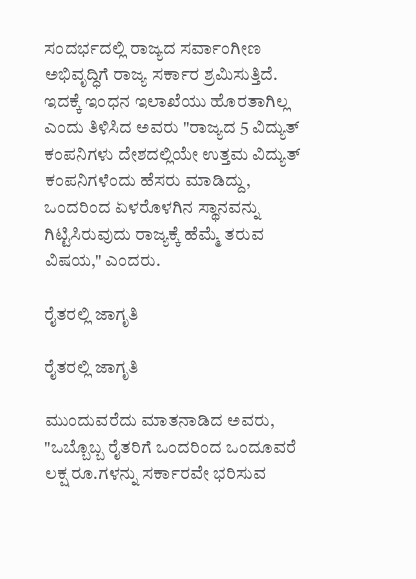ಸಂದರ್ಭದಲ್ಲಿ ರಾಜ್ಯದ ಸರ್ವಾಂಗೀಣ ಅಭಿವೃದ್ಧಿಗೆ ರಾಜ್ಯ ಸರ್ಕಾರ ಶ್ರಮಿಸುತ್ತಿದೆ. ಇದಕ್ಕೆ ಇಂಧನ ಇಲಾಖೆಯು ಹೊರತಾಗಿಲ್ಲ ಎಂದು ತಿಳಿಸಿದ ಅವರು "ರಾಜ್ಯದ 5 ವಿದ್ಯುತ್ ಕಂಪನಿಗಳು ದೇಶದಲ್ಲಿಯೇ ಉತ್ತಮ ವಿದ್ಯುತ್ ಕಂಪನಿಗಳೆಂದು ಹೆಸರು ಮಾಡಿದ್ದು, ಒಂದರಿಂದ ಏಳರೊಳಗಿನ ಸ್ಥಾನವನ್ನು ಗಿಟ್ಟಿಸಿರುವುದು ರಾಜ್ಯಕ್ಕೆ ಹೆಮ್ಮೆ ತರುವ ವಿಷಯ," ಎಂದರು.

ರೈತರಲ್ಲಿ ಜಾಗೃತಿ

ರೈತರಲ್ಲಿ ಜಾಗೃತಿ

ಮುಂದುವರೆದು ಮಾತನಾಡಿದ ಅವರು, "ಒಬ್ಬೊಬ್ಬ ರೈತರಿಗೆ ಒಂದರಿಂದ ಒಂದೂವರೆ ಲಕ್ಷ ರೂ.ಗಳನ್ನು ಸರ್ಕಾರವೇ ಭರಿಸುವ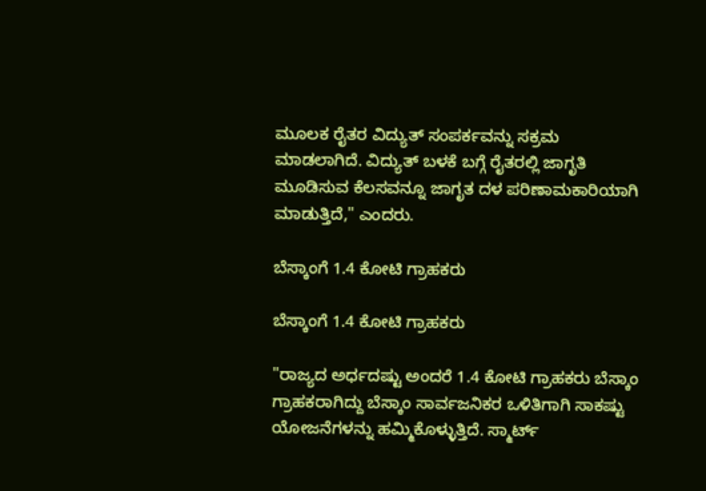ಮೂಲಕ ರೈತರ ವಿದ್ಯುತ್ ಸಂಪರ್ಕವನ್ನು ಸಕ್ರಮ ಮಾಡಲಾಗಿದೆ. ವಿದ್ಯುತ್ ಬಳಕೆ ಬಗ್ಗೆ ರೈತರಲ್ಲಿ ಜಾಗೃತಿ ಮೂಡಿಸುವ ಕೆಲಸವನ್ನೂ ಜಾಗೃತ ದಳ ಪರಿಣಾಮಕಾರಿಯಾಗಿ ಮಾಡುತ್ತಿದೆ," ಎಂದರು.

ಬೆಸ್ಕಾಂಗೆ 1.4 ಕೋಟಿ ಗ್ರಾಹಕರು

ಬೆಸ್ಕಾಂಗೆ 1.4 ಕೋಟಿ ಗ್ರಾಹಕರು

"ರಾಜ್ಯದ ಅರ್ಧದಷ್ಟು ಅಂದರೆ 1.4 ಕೋಟಿ ಗ್ರಾಹಕರು ಬೆಸ್ಕಾಂ ಗ್ರಾಹಕರಾಗಿದ್ದು ಬೆಸ್ಕಾಂ ಸಾರ್ವಜನಿಕರ ಒಳಿತಿಗಾಗಿ ಸಾಕಷ್ಟು ಯೋಜನೆಗಳನ್ನು ಹಮ್ಮಿಕೊಳ್ಳುತ್ತಿದೆ. ಸ್ಮಾರ್ಟ್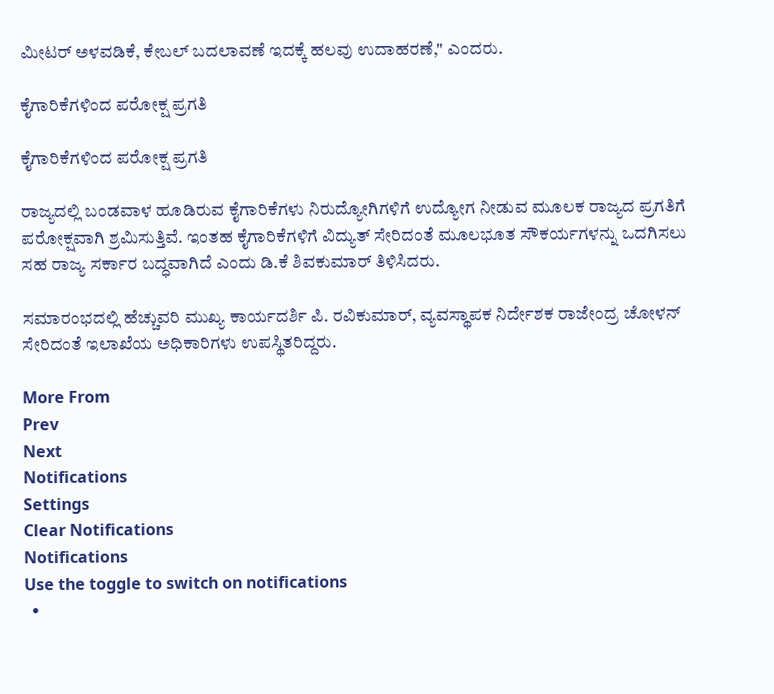ಮೀಟರ್ ಅಳವಡಿಕೆ, ಕೇಬಲ್ ಬದಲಾವಣೆ ಇದಕ್ಕೆ ಹಲವು ಉದಾಹರಣೆ," ಎಂದರು.

ಕೈಗಾರಿಕೆಗಳಿಂದ ಪರೋಕ್ಷ ಪ್ರಗತಿ

ಕೈಗಾರಿಕೆಗಳಿಂದ ಪರೋಕ್ಷ ಪ್ರಗತಿ

ರಾಜ್ಯದಲ್ಲಿ ಬಂಡವಾಳ ಹೂಡಿರುವ ಕೈಗಾರಿಕೆಗಳು ನಿರುದ್ಯೋಗಿಗಳಿಗೆ ಉದ್ಯೋಗ ನೀಡುವ ಮೂಲಕ ರಾಜ್ಯದ ಪ್ರಗತಿಗೆ ಪರೋಕ್ಷವಾಗಿ ಶ್ರಮಿಸುತ್ತಿವೆ. ಇಂತಹ ಕೈಗಾರಿಕೆಗಳಿಗೆ ವಿದ್ಯುತ್ ಸೇರಿದಂತೆ ಮೂಲಭೂತ ಸೌಕರ್ಯಗಳನ್ನು ಒದಗಿಸಲು ಸಹ ರಾಜ್ಯ ಸರ್ಕಾರ ಬದ್ಧವಾಗಿದೆ ಎಂದು ಡಿ.ಕೆ ಶಿವಕುಮಾರ್ ತಿಳಿಸಿದರು.

ಸಮಾರಂಭದಲ್ಲಿ ಹೆಚ್ಚುವರಿ ಮುಖ್ಯ ಕಾರ್ಯದರ್ಶಿ ಪಿ. ರವಿಕುಮಾರ್, ವ್ಯವಸ್ಥಾಪಕ ನಿರ್ದೇಶಕ ರಾಜೇಂದ್ರ ಚೋಳನ್ ಸೇರಿದಂತೆ ಇಲಾಖೆಯ ಅಧಿಕಾರಿಗಳು ಉಪಸ್ಥಿತರಿದ್ದರು.

More From
Prev
Next
Notifications
Settings
Clear Notifications
Notifications
Use the toggle to switch on notifications
  •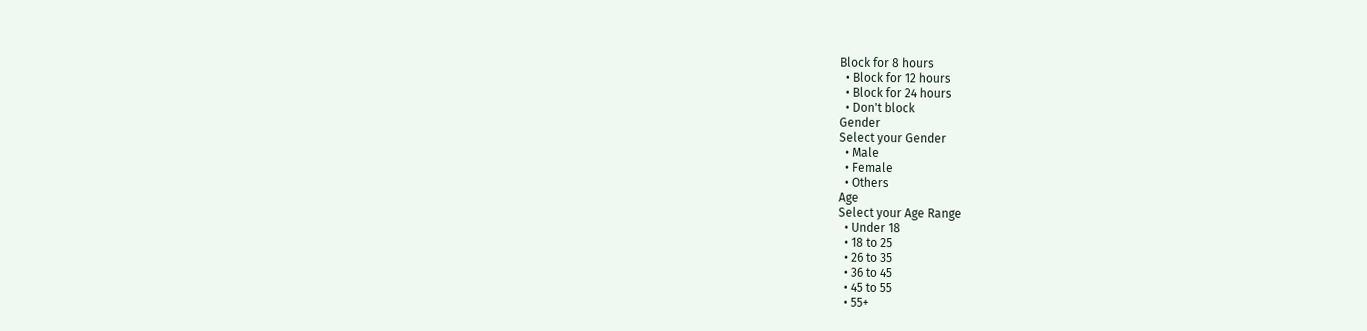Block for 8 hours
  • Block for 12 hours
  • Block for 24 hours
  • Don't block
Gender
Select your Gender
  • Male
  • Female
  • Others
Age
Select your Age Range
  • Under 18
  • 18 to 25
  • 26 to 35
  • 36 to 45
  • 45 to 55
  • 55+